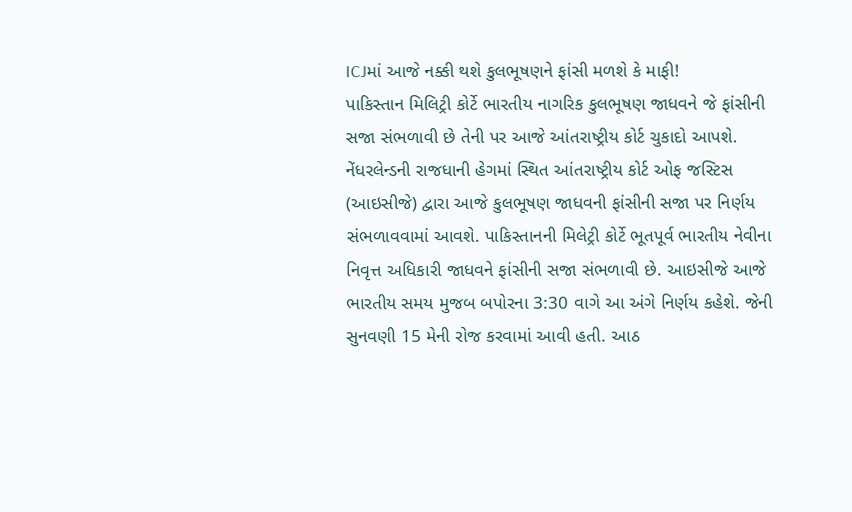ICJમાં આજે નક્કી થશે કુલભૂષણને ફાંસી મળશે કે માફી!
પાકિસ્તાન મિલિટ્રી કોર્ટે ભારતીય નાગરિક કુલભૂષણ જાધવને જે ફાંસીની સજા સંભળાવી છે તેની પર આજે આંતરાષ્ટ્રીય કોર્ટ ચુકાદો આપશે.
નેંધરલેન્ડની રાજધાની હેગમાં સ્થિત આંતરાષ્ટ્રીય કોર્ટ ઓફ જસ્ટિસ (આઇસીજે) દ્વારા આજે કુલભૂષણ જાધવની ફાંસીની સજા પર નિર્ણય સંભળાવવામાં આવશે. પાકિસ્તાનની મિલેટ્રી કોર્ટે ભૂતપૂર્વ ભારતીય નેવીના નિવૃત્ત અધિકારી જાધવને ફાંસીની સજા સંભળાવી છે. આઇસીજે આજે ભારતીય સમય મુજબ બપોરના 3:30 વાગે આ અંગે નિર્ણય કહેશે. જેની સુનવણી 15 મેની રોજ કરવામાં આવી હતી. આઠ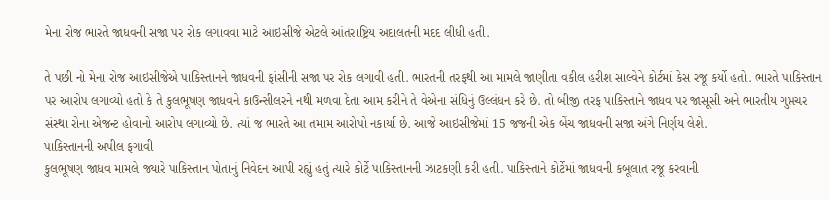મેના રોજ ભારતે જાધવની સજા પર રોક લગાવવા માટે આઇસીજે એટલે આંતરાષ્ટ્રિય અદાલતની મદદ લીધી હતી.

તે પછી નો મેના રોજ આઇસીજેએ પાકિસ્તાનને જાધવની ફાંસીની સજા પર રોક લગાવી હતી. ભારતની તરફથી આ મામલે જાણીતા વકીલ હરીશ સાલ્વેને કોર્ટમાં કેસ રજૂ કર્યો હતો. ભારતે પાકિસ્તાન પર આરોપ લગાવ્યો હતો કે તે કુલભૂષણ જાધવને કાઉન્સીલરને નથી મળવા દેતા આમ કરીને તે વેએના સંધિનું ઉલ્લંધન કરે છે. તો બીજી તરફ પાકિસ્તાને જાધવ પર જાસૂસી અને ભારતીય ગુપ્તચર સંસ્થા રોના એજન્ટ હોવાનો આરોપ લગાવ્યો છે. ત્યાં જ ભારતે આ તમામ આરોપો નકાર્યા છે. આજે આઇસીજેમાં 15 જજની એક બેંચ જાધવની સજા અંગે નિર્ણય લેશે.
પાકિસ્તાનની અપીલ ફગાવી
કુલભૂષણ જાધવ મામલે જ્યારે પાકિસ્તાન પોતાનું નિવેદન આપી રહ્યું હતું ત્યારે કોર્ટે પાકિસ્તાનની ઝાટકણી કરી હતી. પાકિસ્તાને કોર્ટેમાં જાધવની કબૂલાત રજૂ કરવાની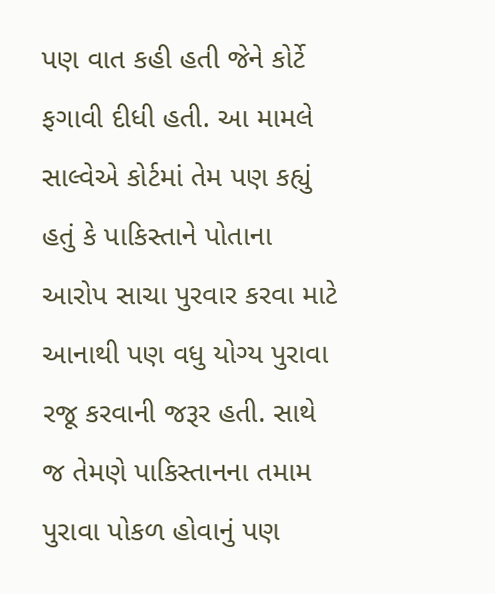પણ વાત કહી હતી જેને કોર્ટે ફગાવી દીધી હતી. આ મામલે સાલ્વેએ કોર્ટમાં તેમ પણ કહ્યું હતું કે પાકિસ્તાને પોતાના આરોપ સાચા પુરવાર કરવા માટે આનાથી પણ વધુ યોગ્ય પુરાવા રજૂ કરવાની જરૂર હતી. સાથે જ તેમણે પાકિસ્તાનના તમામ પુરાવા પોકળ હોવાનું પણ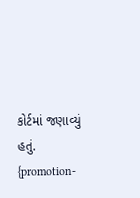કોર્ટમાં જણાવ્યું હતું.
{promotion-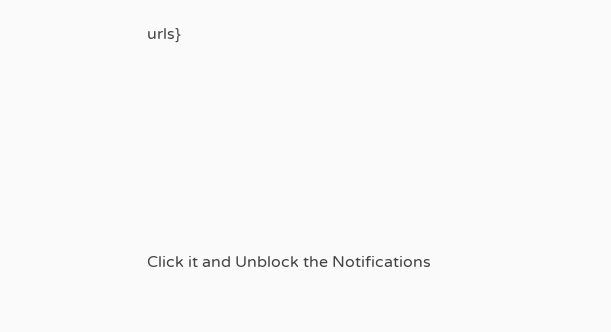urls}












Click it and Unblock the Notifications